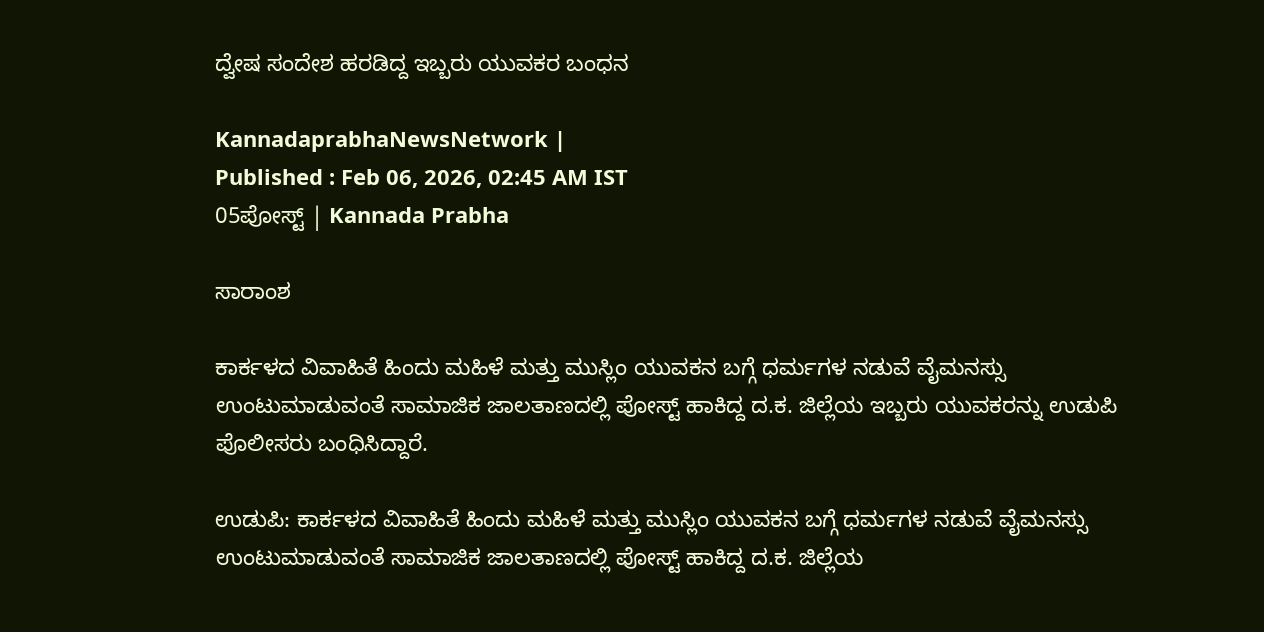ದ್ವೇಷ ಸಂದೇಶ ಹರಡಿದ್ದ ಇಬ್ಬರು ಯುವಕರ ಬಂಧನ

KannadaprabhaNewsNetwork |
Published : Feb 06, 2026, 02:45 AM IST
05ಪೋಸ್ಟ್ | Kannada Prabha

ಸಾರಾಂಶ

ಕಾರ್ಕಳದ ವಿವಾಹಿತೆ ಹಿಂದು ಮಹಿಳೆ ಮತ್ತು ಮುಸ್ಲಿಂ ಯುವಕನ ಬಗ್ಗೆ ಧರ್ಮಗಳ ನಡುವೆ ವೈಮನಸ್ಸು ಉಂಟುಮಾಡುವಂತೆ ಸಾಮಾಜಿಕ ಜಾಲತಾಣದಲ್ಲಿ ಪೋಸ್ಟ್‌ ಹಾಕಿದ್ದ ದ.ಕ. ಜಿಲ್ಲೆಯ ಇಬ್ಬರು ಯುವಕರನ್ನು ಉಡುಪಿ ಪೊಲೀಸರು ಬಂಧಿಸಿದ್ದಾರೆ.

ಉಡುಪಿ: ಕಾರ್ಕಳದ ವಿವಾಹಿತೆ ಹಿಂದು ಮಹಿಳೆ ಮತ್ತು ಮುಸ್ಲಿಂ ಯುವಕನ ಬಗ್ಗೆ ಧರ್ಮಗಳ ನಡುವೆ ವೈಮನಸ್ಸು ಉಂಟುಮಾಡುವಂತೆ ಸಾಮಾಜಿಕ ಜಾಲತಾಣದಲ್ಲಿ ಪೋಸ್ಟ್‌ ಹಾಕಿದ್ದ ದ.ಕ. ಜಿಲ್ಲೆಯ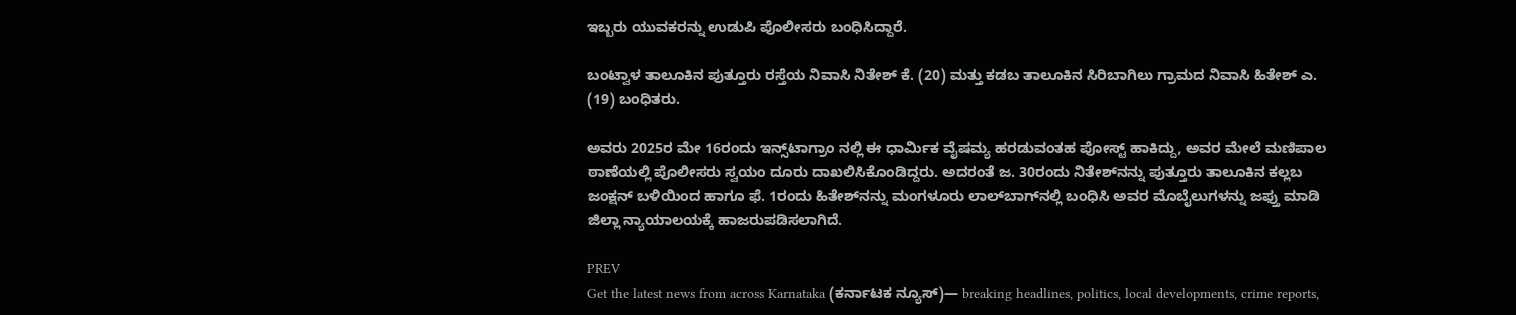ಇಬ್ಬರು ಯುವಕರನ್ನು ಉಡುಪಿ ಪೊಲೀಸರು ಬಂಧಿಸಿದ್ದಾರೆ.

ಬಂಟ್ವಾಳ ತಾಲೂಕಿನ ಪುತ್ತೂರು ರಸ್ತೆಯ ನಿವಾಸಿ ನಿತೇಶ್‌ ಕೆ. (20) ಮತ್ತು ಕಡಬ ತಾಲೂಕಿನ ಸಿರಿಬಾಗಿಲು ಗ್ರಾಮದ ನಿವಾಸಿ ಹಿತೇಶ್‌ ಎ. (19) ಬಂಧಿತರು.

ಅವರು 2025ರ ಮೇ 16ರಂದು ಇನ್ಸ್‌ಟಾಗ್ರಾಂ ನಲ್ಲಿ ಈ ಧಾರ್ಮಿಕ ವೈಷಮ್ಯ ಹರಡುವಂತಹ ಪೋಸ್ಟ್‌ ಹಾಕಿದ್ದು, ಅವರ ಮೇಲೆ ಮಣಿಪಾಲ ಠಾಣೆಯಲ್ಲಿ ಪೊಲೀಸರು ಸ್ವಯಂ ದೂರು ದಾಖಲಿಸಿಕೊಂಡಿದ್ದರು. ಅದರಂತೆ ಜ. 30ರಂದು ನಿತೇಶ್‌ನನ್ನು ಪುತ್ತೂರು ತಾಲೂಕಿನ ಕಲ್ಲಬ ಜಂಕ್ಷನ್‌ ಬಳಿಯಿಂದ ಹಾಗೂ ಫೆ. 1ರಂದು ಹಿತೇಶ್‌ನನ್ನು ಮಂಗಳೂರು ಲಾಲ್‌ಬಾಗ್‌ನಲ್ಲಿ ಬಂಧಿಸಿ ಅವರ ಮೊಬೈಲುಗಳನ್ನು ಜಫ್ತು ಮಾಡಿ ಜಿಲ್ಲಾ ನ್ಯಾಯಾಲಯಕ್ಕೆ ಹಾಜರುಪಡಿಸಲಾಗಿದೆ.

PREV
Get the latest news from across Karnataka (ಕರ್ನಾಟಕ ನ್ಯೂಸ್)— breaking headlines, politics, local developments, crime reports,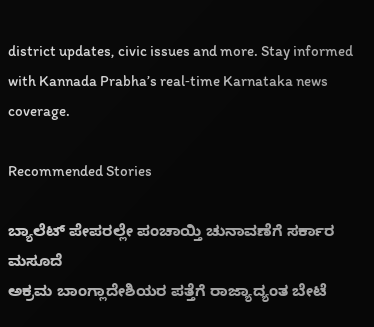district updates, civic issues and more. Stay informed with Kannada Prabha’s real‑time Karnataka news coverage.

Recommended Stories

ಬ್ಯಾಲೆಟ್‌ ಪೇಪರಲ್ಲೇ ಪಂಚಾಯ್ತಿ ಚುನಾವಣೆಗೆ ಸರ್ಕಾರ ಮಸೂದೆ
ಅಕ್ರಮ ಬಾಂಗ್ಲಾದೇಶಿಯರ ಪತ್ತೆಗೆ ರಾಜ್ಯಾದ್ಯಂತ ಬೇಟೆ